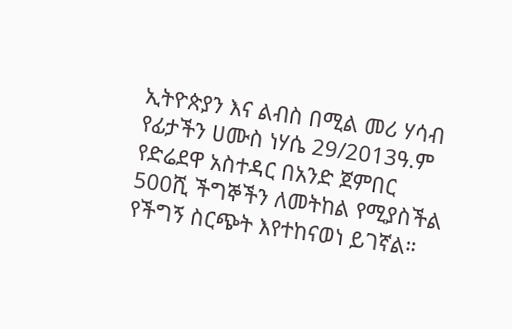ኢትዮጵያን እና ልብስ በሚል መሪ ሃሳብ የፊታችን ሀሙስ ነሃሴ 29/2013ዓ.ም የድሬደዋ አስተዳር በአንድ ጀምበር 500ሺ ችግኞችን ለመትከል የሚያስችል የችግኝ ስርጭት እየተከናወነ ይገኛል።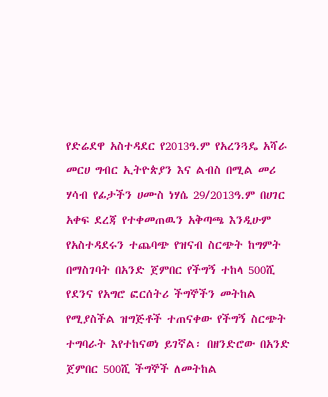የድሬደዋ አስተዳደር የ2013ዓ.ም የአረንጓዴ አሻራ መርሀ ግብር ኢትዮጵያን እና ልብስ በሚል መሪ ሃሳብ የፊታችን ሀሙስ ነሃሴ 29/2013ዓ.ም በሀገር አቀፍ ደረጃ የተቀመጠዉን አቅጣጫ እንዲሁም የአስተዳደሩን ተጨባጭ የዝናብ ስርጭት ከግምት በማስገባት በአንድ ጀምበር የችግኝ ተከላ 500ሺ የደንና የአግሮ ፎርሰትሪ ችግኞችን መትከል የሚያስችል ዝግጅቶች ተጠናቀው የችግኝ ስርጭት ተግባራት እየተከናወነ ይገኛል፡ በዘንድሮው በአንድ ጀምበር 500ሺ ችግኞች ለመትከል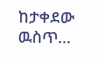ከታቀደው ዉስጥ…